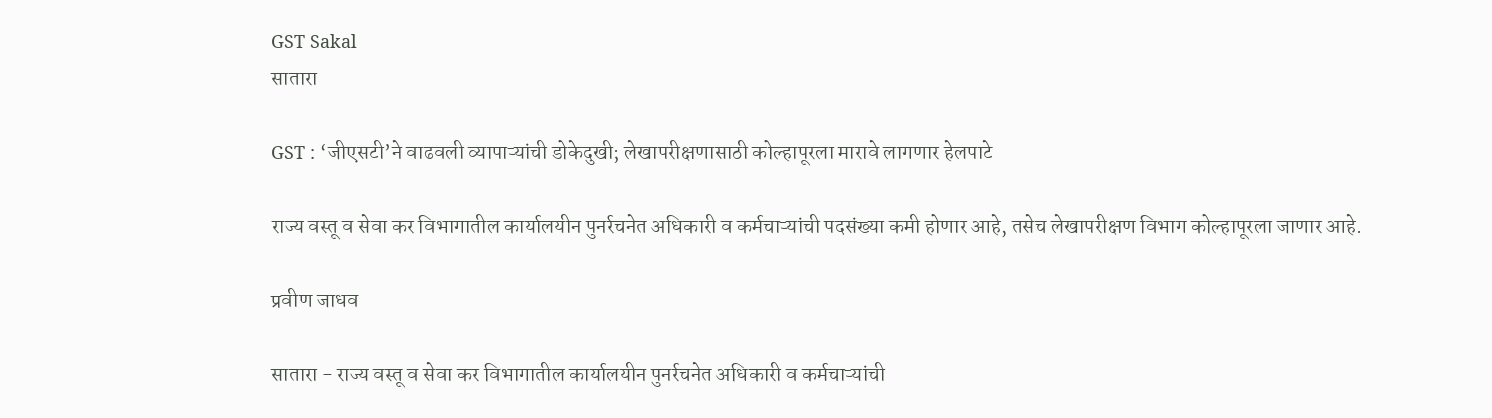GST Sakal
सातारा

GST : ‘जीएसटी’ने वाढवली व्यापाऱ्यांची डोकेदुखी; लेखापरीक्षणासाठी कोल्हापूरला मारावे लागणार हेलपाटे

राज्य वस्तू व सेवा कर विभागातील कार्यालयीन पुनर्रचनेत अधिकारी व कर्मचाऱ्यांची पदसंख्या कमी होणार आहे, तसेच लेखापरीक्षण विभाग कोल्हापूरला जाणार आहे.

प्रवीण जाधव

सातारा - राज्य वस्तू व सेवा कर विभागातील कार्यालयीन पुनर्रचनेत अधिकारी व कर्मचाऱ्यांची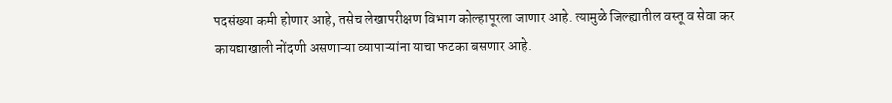पदसंख्या कमी होणार आहे, तसेच लेखापरीक्षण विभाग कोल्हापूरला जाणार आहे. त्यामुळे जिल्ह्यातील वस्तू व सेवा कर कायद्याखाली नोंदणी असणाऱ्या व्यापाऱ्यांना याचा फटका बसणार आहे.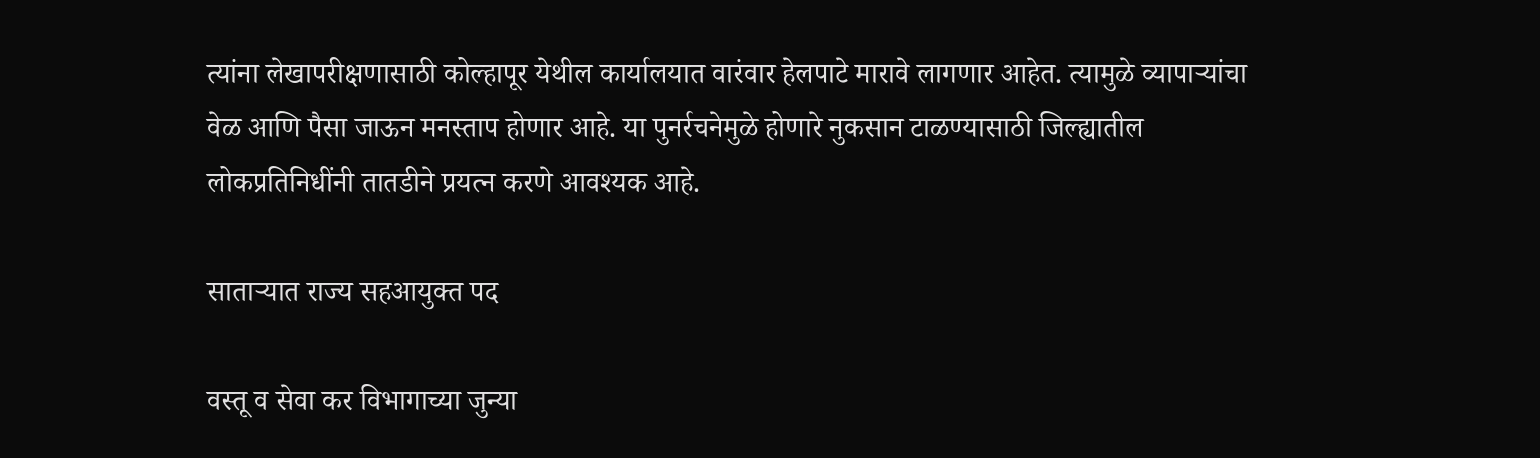त्यांना लेखापरीक्षणासाठी कोल्हापूर येथील कार्यालयात वारंवार हेलपाटे मारावे लागणार आहेत. त्यामुळे व्यापाऱ्यांचा वेळ आणि पैसा जाऊन मनस्ताप होणार आहे. या पुनर्रचनेमुळे होणारे नुकसान टाळण्यासाठी जिल्ह्यातील लोकप्रतिनिधींनी तातडीने प्रयत्न करणे आवश्यक आहे.

साताऱ्यात राज्य सहआयुक्त पद

वस्तू व सेवा कर विभागाच्या जुन्या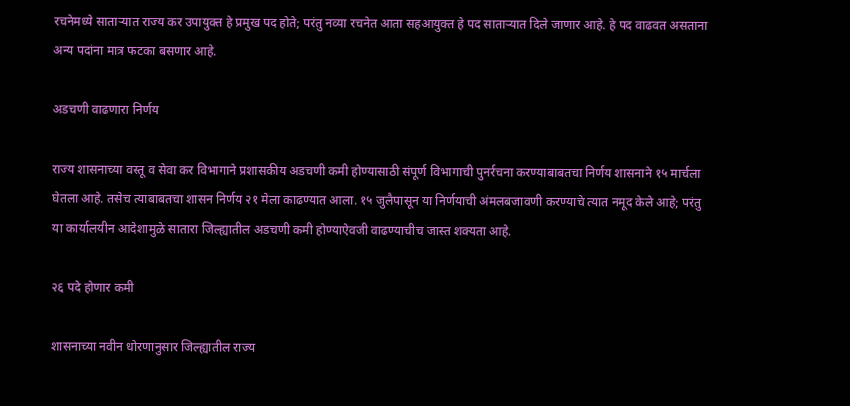रचनेमध्ये साताऱ्यात राज्य कर उपायुक्त हे प्रमुख पद होते; परंतु नव्या रचनेत आता सहआयुक्त हे पद साताऱ्यात दिले जाणार आहे. हे पद वाढवत असताना अन्य पदांना मात्र फटका बसणार आहे.

अडचणी वाढणारा निर्णय

राज्य शासनाच्या वस्तू व सेवा कर विभागाने प्रशासकीय अडचणी कमी होण्यासाठी संपूर्ण विभागाची पुनर्रचना करण्याबाबतचा निर्णय शासनाने १५ मार्चला घेतला आहे. तसेच त्याबाबतचा शासन निर्णय २१ मेला काढण्यात आला. १५ जुलैपासून या निर्णयाची अंमलबजावणी करण्याचे त्यात नमूद केले आहे; परंतु या कार्यालयीन आदेशामुळे सातारा जिल्ह्यातील अडचणी कमी होण्याऐवजी वाढण्याचीच जास्त शक्यता आहे.

२६ पदे होणार कमी

शासनाच्या नवीन धोरणानुसार जिल्ह्यातील राज्य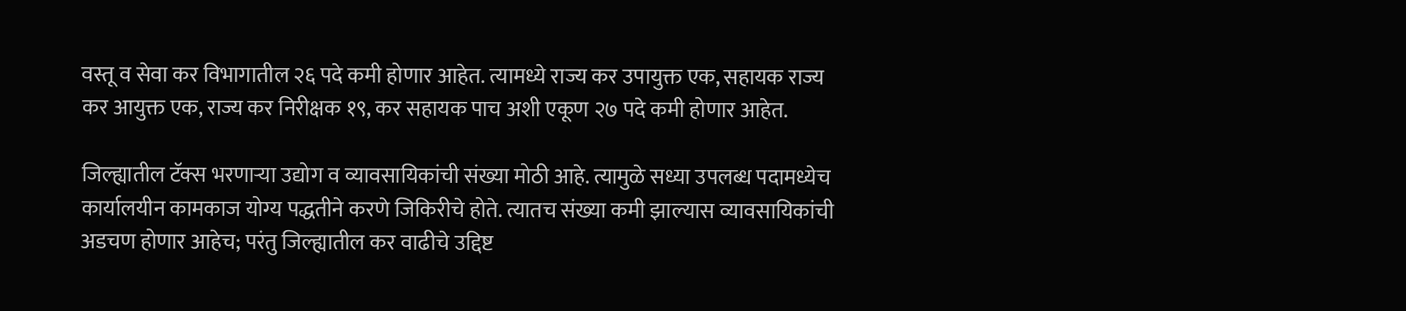वस्तू व सेवा कर विभागातील २६ पदे कमी होणार आहेत. त्यामध्ये राज्य कर उपायुक्त एक, सहायक राज्य कर आयुक्त एक, राज्य कर निरीक्षक १९, कर सहायक पाच अशी एकूण २७ पदे कमी होणार आहेत.

जिल्ह्यातील टॅक्स भरणाऱ्या उद्योग व व्यावसायिकांची संख्या मोठी आहे. त्यामुळे सध्या उपलब्ध पदामध्येच कार्यालयीन कामकाज योग्य पद्धतीने करणे जिकिरीचे होते. त्यातच संख्या कमी झाल्यास व्यावसायिकांची अडचण होणार आहेच; परंतु जिल्ह्यातील कर वाढीचे उद्दिष्ट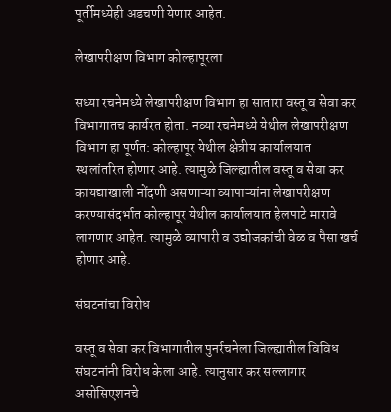पूर्तीमध्येही अडचणी येणार आहेत.

लेखापरीक्षण विभाग कोल्हापूरला

सध्या रचनेमध्ये लेखापरीक्षण विभाग हा सातारा वस्तू व सेवा कर विभागातच कार्यरत होता. नव्या रचनेमध्ये येथील लेखापरीक्षण विभाग हा पूर्णत: कोल्हापूर येथील क्षेत्रीय कार्यालयात स्थलांतरित होणार आहे. त्यामुळे जिल्ह्यातील वस्तू व सेवा कर कायद्याखाली नोंदणी असणाऱ्या व्यापाऱ्यांना लेखापरीक्षण करण्यासंदर्भात कोल्हापूर येथील कार्यालयात हेलपाटे मारावे लागणार आहेत. त्यामुळे व्यापारी व उद्योजकांची वेळ व पैसा खर्च होणार आहे.

संघटनांचा विरोध

वस्तू व सेवा कर विभागातील पुनर्रचनेला जिल्ह्यातील विविध संघटनांनी विरोध केला आहे. त्यानुसार कर सल्लागार असोसिएशनचे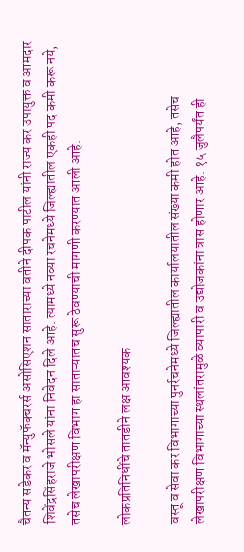चैतन्य सडेकर व मॅन्युफॅक्चरर्स असोसिएशन साताराच्या वतीने दीपक पाटील यांनी राज्य कर उपायुक्त व आमदार शिवेंद्रसिंहराजे भोसले यांना निवेदन दिले आहे. त्यामध्ये नव्या रचनेमध्ये जिल्ह्यातील एकही पद कमी करू नये, तसेच लेखापरीक्षण विभाग हा साताऱ्यातच सुरू ठेवण्याची मागणी करण्यात आली आहे.

लोकप्रतिनिधींचे तातडीने लक्ष आवश्यक

वस्तू व सेवा कर विभागाच्या पुनर्रचनेमध्ये जिल्ह्यातील कार्यालयातील संख्या कमी होत आहे, तसेच लेखापरीक्षण विभागाच्या स्थलांतरामुळे व्यापारी व उद्योजकांना त्रास होणार आहे. १५ जुलैपर्यंत ही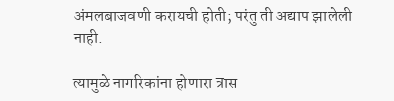अंमलबाजवणी करायची होती; परंतु ती अद्याप झालेली नाही.

त्यामुळे नागरिकांना होणारा त्रास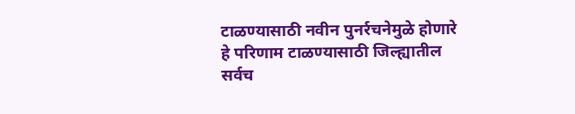टाळण्यासाठी नवीन पुनर्रचनेमुळे होणारे हे परिणाम टाळण्यासाठी जिल्ह्यातील सर्वच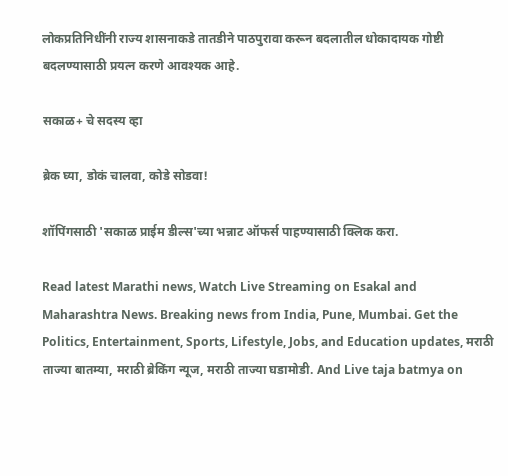लोकप्रतिनिधींनी राज्य शासनाकडे तातडीने पाठपुरावा करून बदलातील धोकादायक गोष्टी बदलण्यासाठी प्रयत्न करणे आवश्यक आहे.

सकाळ+ चे सदस्य व्हा

ब्रेक घ्या, डोकं चालवा, कोडे सोडवा!

शॉपिंगसाठी 'सकाळ प्राईम डील्स'च्या भन्नाट ऑफर्स पाहण्यासाठी क्लिक करा.

Read latest Marathi news, Watch Live Streaming on Esakal and Maharashtra News. Breaking news from India, Pune, Mumbai. Get the Politics, Entertainment, Sports, Lifestyle, Jobs, and Education updates, मराठी ताज्या बातम्या, मराठी ब्रेकिंग न्यूज, मराठी ताज्या घडामोडी. And Live taja batmya on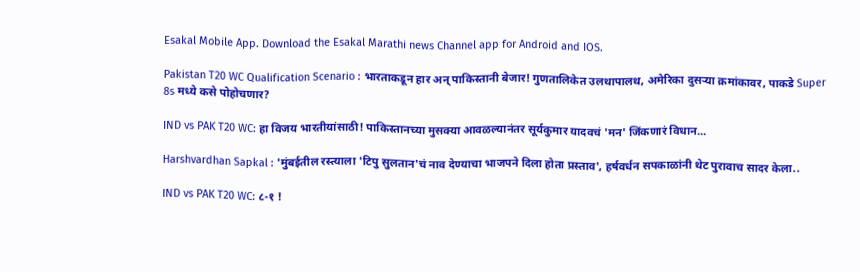Esakal Mobile App. Download the Esakal Marathi news Channel app for Android and IOS.

Pakistan T20 WC Qualification Scenario : भारताकडून हार अन् पाकिस्तानी बेजार! गुणतालिकेत उलथापालथ, अमेरिका दुसऱ्या क्रमांकावर, पाकडे Super 8s मध्ये कसे पोहोचणार?

IND vs PAK T20 WC: हा विजय भारतीयांसाठी! पाकिस्तानच्या मुसक्या आवळल्यानंतर सूर्यकुमार यादवचं 'मन' जिंकणारं विधान...

Harshvardhan Sapkal : 'मुंबईतील रस्त्याला 'टिपु सुलतान'चं नाव देण्याचा भाजपने दिला होता प्रस्ताव', हर्षवर्धन सपकाळांनी थेट पुरावाच सादर केला..

IND vs PAK T20 WC: ८-१ !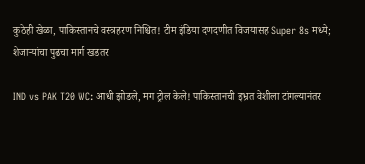कुठेही खेळा, पाकिस्तानचे वस्त्रहरण निश्चित! टीम इंडिया दणदणीत विजयासह Super 8s मध्ये; शेजाऱ्यांचा पुढचा मार्ग खडतर

IND vs PAK T20 WC: आधी झोडले, मग ट्रोल केले! पाकिस्तानची इभ्रत वेशीला टांगल्यानंतर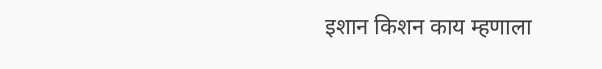इशान किशन काय म्हणाला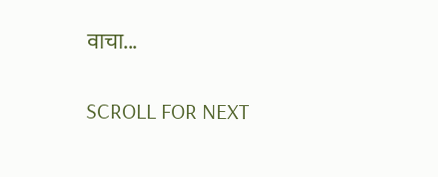वाचा...

SCROLL FOR NEXT